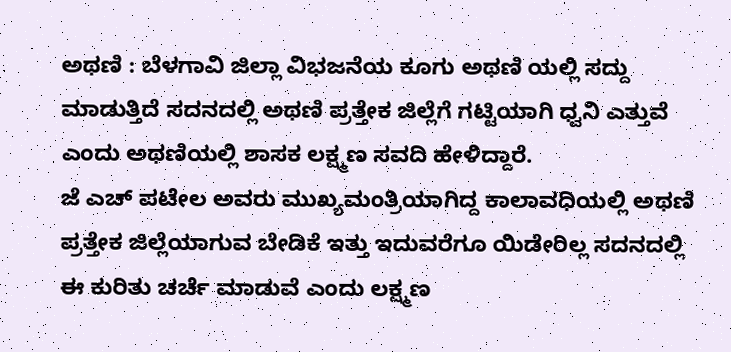ಅಥಣಿ : ಬೆಳಗಾವಿ ಜಿಲ್ಲಾ ವಿಭಜನೆಯ ಕೂಗು ಅಥಣಿ ಯಲ್ಲಿ ಸದ್ದು ಮಾಡುತ್ತಿದೆ ಸದನದಲ್ಲಿ ಅಥಣಿ ಪ್ರತ್ತೇಕ ಜಿಲ್ಲೆಗೆ ಗಟ್ಟಿಯಾಗಿ ಧ್ವನಿ ಎತ್ತುವೆ ಎಂದು ಅಥಣಿಯಲ್ಲಿ ಶಾಸಕ ಲಕ್ಷ್ಮಣ ಸವದಿ ಹೇಳಿದ್ದಾರೆ.
ಜೆ ಎಚ್ ಪಟೇಲ ಅವರು ಮುಖ್ಯಮಂತ್ರಿಯಾಗಿದ್ದ ಕಾಲಾವಧಿಯಲ್ಲಿ ಅಥಣಿ ಪ್ರತ್ತೇಕ ಜಿಲ್ಲೆಯಾಗುವ ಬೇಡಿಕೆ ಇತ್ತು ಇದುವರೆಗೂ ಯಿಡೇರಿಲ್ಲ ಸದನದಲ್ಲಿ ಈ ಕುರಿತು ಚರ್ಚೆ ಮಾಡುವೆ ಎಂದು ಲಕ್ಷ್ಮಣ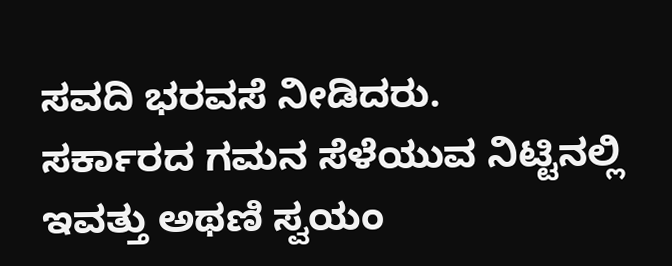ಸವದಿ ಭರವಸೆ ನೀಡಿದರು.
ಸರ್ಕಾರದ ಗಮನ ಸೆಳೆಯುವ ನಿಟ್ಟಿನಲ್ಲಿ ಇವತ್ತು ಅಥಣಿ ಸ್ವಯಂ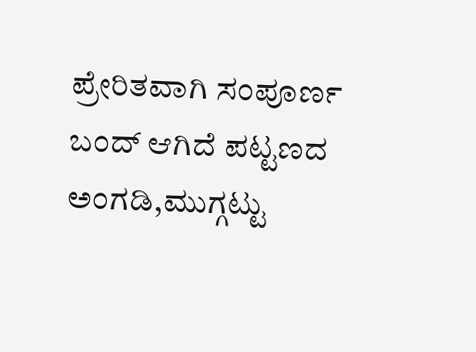ಪ್ರೇರಿತವಾಗಿ ಸಂಪೂರ್ಣ ಬಂದ್ ಆಗಿದೆ ಪಟ್ಟಣದ ಅಂಗಡಿ,ಮುಗ್ಗಟ್ಟು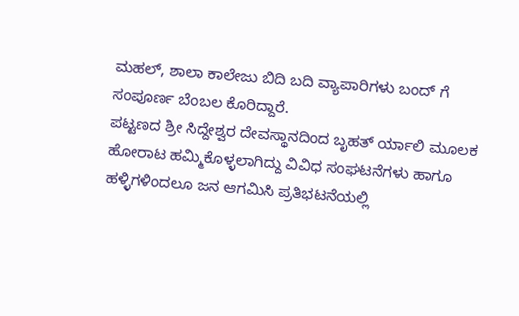ಮಹಲ್, ಶಾಲಾ ಕಾಲೇಜು ಬಿದಿ ಬದಿ ವ್ಯಾಪಾರಿಗಳು ಬಂದ್ ಗೆ ಸಂಪೂರ್ಣ ಬೆಂಬಲ ಕೊರಿದ್ದಾರೆ.
ಪಟ್ಟಣದ ಶ್ರೀ ಸಿದ್ದೇಶ್ವರ ದೇವಸ್ಥಾನದಿಂದ ಬೃಹತ್ ರ್ಯಾಲಿ ಮೂಲಕ ಹೋರಾಟ ಹಮ್ಮಿಕೊಳ್ಳಲಾಗಿದ್ದು ವಿವಿಧ ಸಂಘಟನೆಗಳು ಹಾಗೂ ಹಳ್ಳಿಗಳಿಂದಲೂ ಜನ ಆಗಮಿಸಿ ಪ್ರತಿಭಟನೆಯಲ್ಲಿ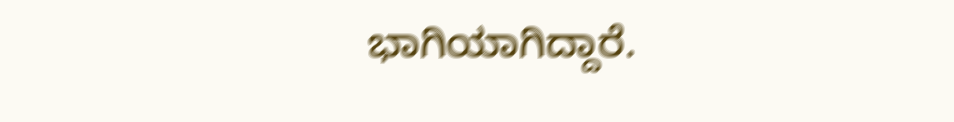ಭಾಗಿಯಾಗಿದ್ದಾರೆ.